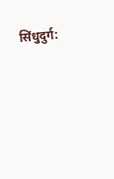सिंधुदुर्ग: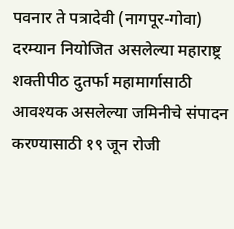पवनार ते पत्रादेवी (नागपूर-गोवा) दरम्यान नियोजित असलेल्या महाराष्ट्र शक्तीपीठ दुतर्फा महामार्गासाठी आवश्यक असलेल्या जमिनीचे संपादन करण्यासाठी १९ जून रोजी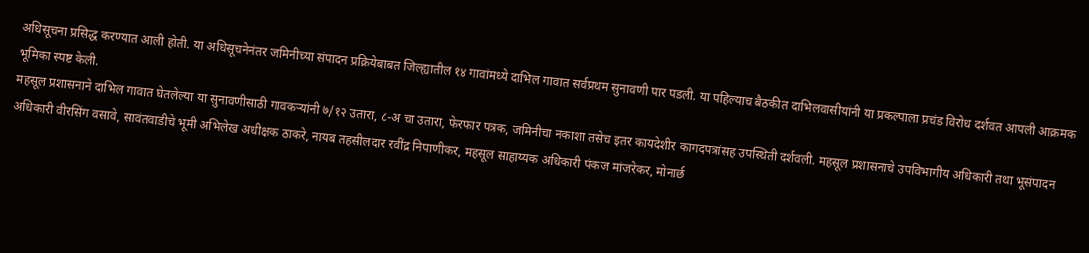अधिसूचना प्रसिद्ध करण्यात आली होती. या अधिसूचनेनंतर जमिनीच्या संपादन प्रक्रियेबाबत जिल्ह्यातील १४ गावांमध्ये दाभिल गावात सर्वप्रथम सुनावणी पार पडली. या पहिल्याच बैठकीत दाभिलवासीयांनी या प्रकल्पाला प्रचंड विरोध दर्शवत आपली आक्रमक भूमिका स्पष्ट केली.
महसूल प्रशासनाने दाभिल गावात घेतलेल्या या सुनावणीसाठी गावकऱ्यांनी ७/१२ उतारा, ८-अ चा उतारा, फेरफार पत्रक, जमिनीचा नकाशा तसेच इतर कायदेशीर कागदपत्रांसह उपस्थिती दर्शवली. महसूल प्रशासनाचे उपविभागीय अधिकारी तथा भूसंपादन अधिकारी वीरसिंग वसावे, सावंतवाडीचे भूमी अभिलेख अधीक्षक ठाकरे, नायब तहसीलदार रवींद्र निपाणीकर, महसूल साहाय्यक अधिकारी पंकज मांजरेकर, मोनार्छ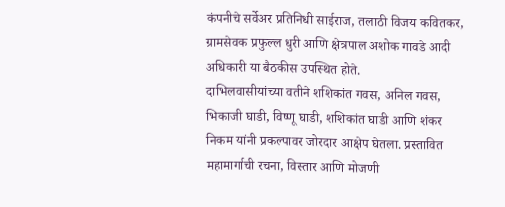कंपनीचे सर्वेअर प्रतिनिधी साईराज, तलाठी विजय कवितकर, ग्रामसेवक प्रफुल्ल धुरी आणि क्षेत्रपाल अशोक गावडे आदी अधिकारी या बैठकीस उपस्थित होते.
दाभिलवासीयांच्या वतीने शशिकांत गवस, अनिल गवस, भिकाजी घाडी, विष्णू घाडी, शशिकांत घाडी आणि शंकर निकम यांनी प्रकल्पावर जोरदार आक्षेप घेतला. प्रस्तावित महामार्गाची रचना, विस्तार आणि मोजणी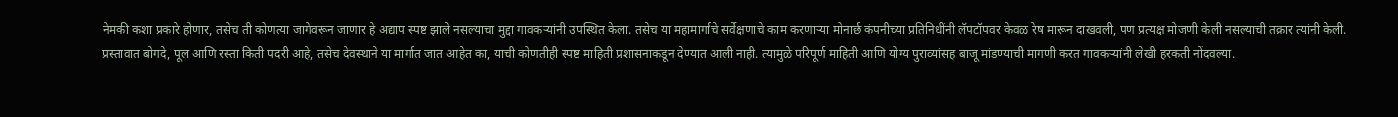नेमकी कशा प्रकारे होणार, तसेच ती कोणत्या जागेवरून जाणार हे अद्याप स्पष्ट झाले नसल्याचा मुद्दा गावकऱ्यांनी उपस्थित केला. तसेच या महामार्गाचे सर्वेक्षणाचे काम करणाऱ्या मोनार्छ कंपनीच्या प्रतिनिधींनी लॅपटॉपवर केवळ रेष मारून दाखवली, पण प्रत्यक्ष मोजणी केली नसल्याची तक्रार त्यांनी केली.
प्रस्तावात बोगदे, पूल आणि रस्ता किती पदरी आहे, तसेच देवस्थाने या मार्गात जात आहेत का, याची कोणतीही स्पष्ट माहिती प्रशासनाकडून देण्यात आली नाही. त्यामुळे परिपूर्ण माहिती आणि योग्य पुराव्यांसह बाजू मांडण्याची मागणी करत गावकऱ्यांनी लेखी हरकती नोंदवल्या.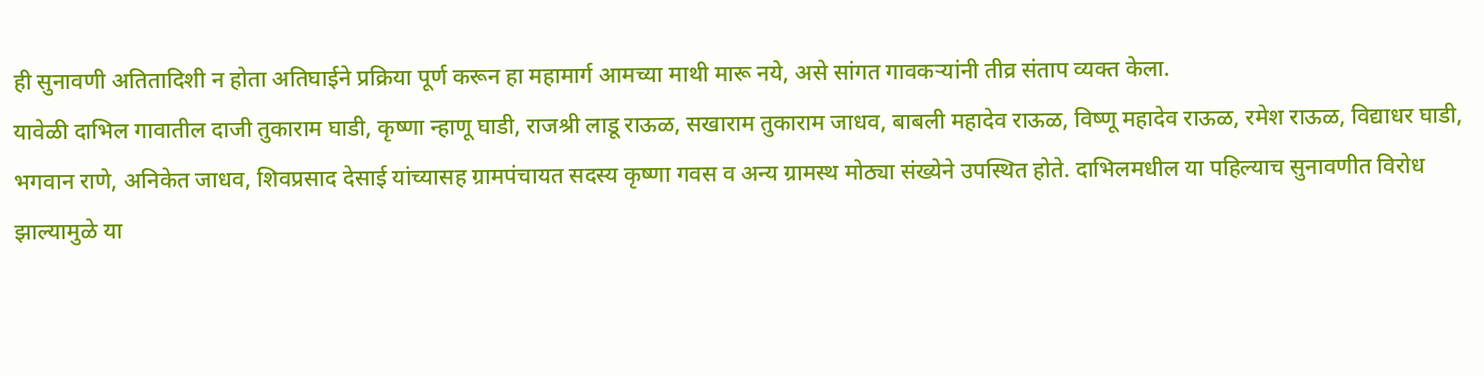ही सुनावणी अतितादिशी न होता अतिघाईने प्रक्रिया पूर्ण करून हा महामार्ग आमच्या माथी मारू नये, असे सांगत गावकऱ्यांनी तीव्र संताप व्यक्त केला.
यावेळी दाभिल गावातील दाजी तुकाराम घाडी, कृष्णा न्हाणू घाडी, राजश्री लाडू राऊळ, सखाराम तुकाराम जाधव, बाबली महादेव राऊळ, विष्णू महादेव राऊळ, रमेश राऊळ, विद्याधर घाडी, भगवान राणे, अनिकेत जाधव, शिवप्रसाद देसाई यांच्यासह ग्रामपंचायत सदस्य कृष्णा गवस व अन्य ग्रामस्थ मोठ्या संख्येने उपस्थित होते. दाभिलमधील या पहिल्याच सुनावणीत विरोध झाल्यामुळे या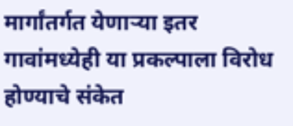मार्गांतर्गत येणाऱ्या इतर गावांमध्येही या प्रकल्पाला विरोध होण्याचे संकेत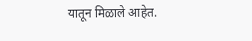यातून मिळाले आहेत.